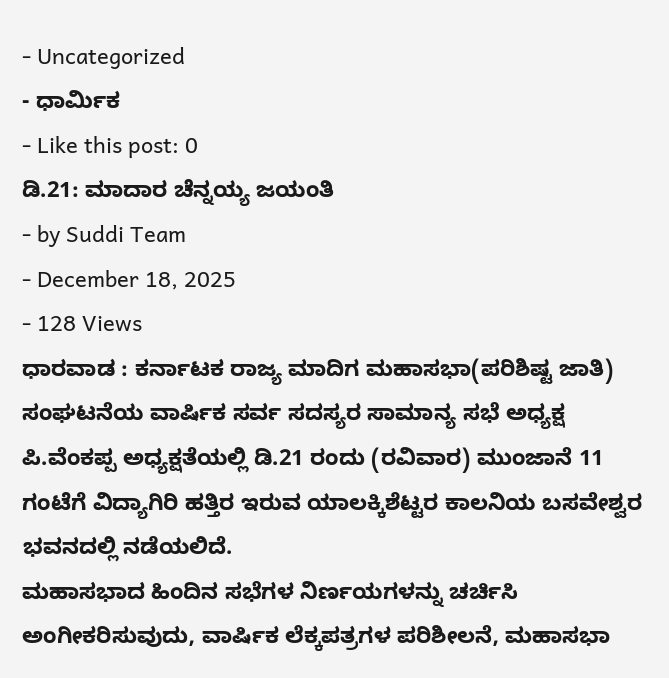- Uncategorized
- ಧಾರ್ಮಿಕ
- Like this post: 0
ಡಿ.21: ಮಾದಾರ ಚೆನ್ನಯ್ಯ ಜಯಂತಿ
- by Suddi Team
- December 18, 2025
- 128 Views
ಧಾರವಾಡ : ಕರ್ನಾಟಕ ರಾಜ್ಯ ಮಾದಿಗ ಮಹಾಸಭಾ(ಪರಿಶಿಷ್ಟ ಜಾತಿ) ಸಂಘಟನೆಯ ವಾರ್ಷಿಕ ಸರ್ವ ಸದಸ್ಯರ ಸಾಮಾನ್ಯ ಸಭೆ ಅಧ್ಯಕ್ಷ ಪಿ.ವೆಂಕಪ್ಪ ಅಧ್ಯಕ್ಷತೆಯಲ್ಲಿ ಡಿ.21 ರಂದು (ರವಿವಾರ) ಮುಂಜಾನೆ 11 ಗಂಟೆಗೆ ವಿದ್ಯಾಗಿರಿ ಹತ್ತಿರ ಇರುವ ಯಾಲಕ್ಕಿಶೆಟ್ಟರ ಕಾಲನಿಯ ಬಸವೇಶ್ವರ ಭವನದಲ್ಲಿ ನಡೆಯಲಿದೆ.
ಮಹಾಸಭಾದ ಹಿಂದಿನ ಸಭೆಗಳ ನಿರ್ಣಯಗಳನ್ನು ಚರ್ಚಿಸಿ ಅಂಗೀಕರಿಸುವುದು, ವಾರ್ಷಿಕ ಲೆಕ್ಕಪತ್ರಗಳ ಪರಿಶೀಲನೆ, ಮಹಾಸಭಾ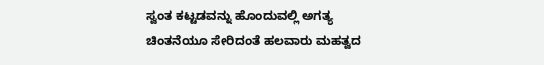ಸ್ವಂತ ಕಟ್ಟಡವನ್ನು ಹೊಂದುವಲ್ಲಿ ಅಗತ್ಯ ಚಿಂತನೆಯೂ ಸೇರಿದಂತೆ ಹಲವಾರು ಮಹತ್ವದ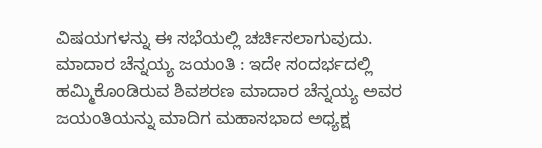ವಿಷಯಗಳನ್ನು ಈ ಸಭೆಯಲ್ಲಿ ಚರ್ಚಿಸಲಾಗುವುದು.
ಮಾದಾರ ಚೆನ್ನಯ್ಯ ಜಯಂತಿ : ಇದೇ ಸಂದರ್ಭದಲ್ಲಿ ಹಮ್ಮಿಕೊಂಡಿರುವ ಶಿವಶರಣ ಮಾದಾರ ಚೆನ್ನಯ್ಯ ಅವರ ಜಯಂತಿಯನ್ನು ಮಾದಿಗ ಮಹಾಸಭಾದ ಅಧ್ಯಕ್ಷ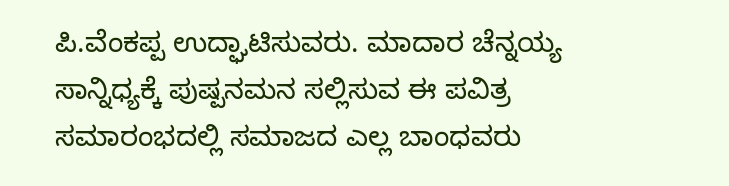ಪಿ.ವೆಂಕಪ್ಪ ಉದ್ಘಾಟಿಸುವರು. ಮಾದಾರ ಚೆನ್ನಯ್ಯ ಸಾನ್ನಿಧ್ಯಕ್ಕೆ ಪುಷ್ಪನಮನ ಸಲ್ಲಿಸುವ ಈ ಪವಿತ್ರ ಸಮಾರಂಭದಲ್ಲಿ ಸಮಾಜದ ಎಲ್ಲ ಬಾಂಧವರು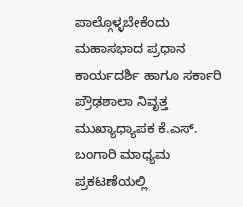ಪಾಲ್ಗೊಳ್ಳಬೇಕೆಂದು ಮಹಾಸಭಾದ ಪ್ರಧಾನ ಕಾರ್ಯದರ್ಶಿ ಹಾಗೂ ಸರ್ಕಾರಿ ಪ್ರೌಢಶಾಲಾ ನಿವೃತ್ತ ಮುಖ್ಯಾಧ್ಯಾಪಕ ಕೆ.ಎಸ್. ಬಂಗಾರಿ ಮಾಧ್ಯಮ ಪ್ರಕಟಣೆಯಲ್ಲಿ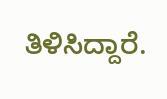ತಿಳಿಸಿದ್ದಾರೆ.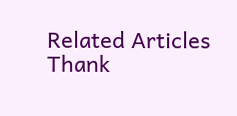Related Articles
Thank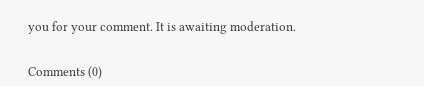you for your comment. It is awaiting moderation.


Comments (0)